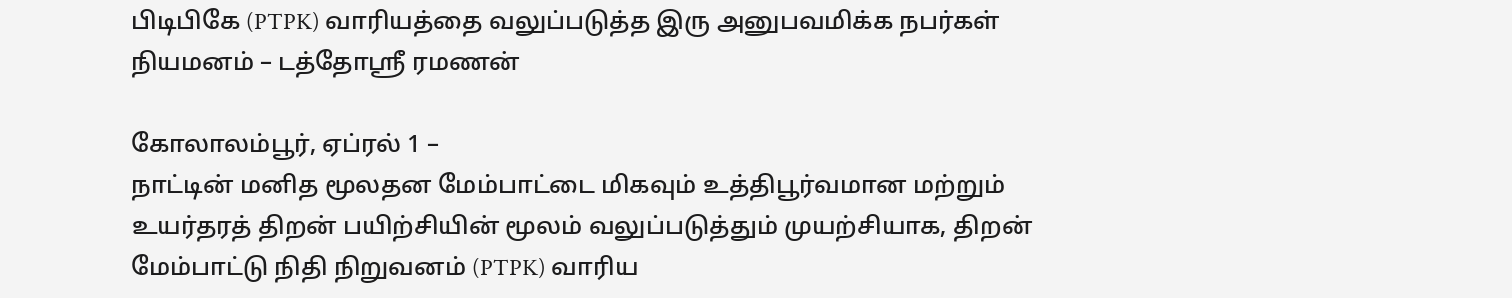பிடிபிகே (PTPK) வாரியத்தை வலுப்படுத்த இரு அனுபவமிக்க நபர்கள் நியமனம் – டத்தோஶ்ரீ ரமணன்

கோலாலம்பூர், ஏப்ரல் 1 –
நாட்டின் மனித மூலதன மேம்பாட்டை மிகவும் உத்திபூர்வமான மற்றும் உயர்தரத் திறன் பயிற்சியின் மூலம் வலுப்படுத்தும் முயற்சியாக, திறன் மேம்பாட்டு நிதி நிறுவனம் (PTPK) வாரிய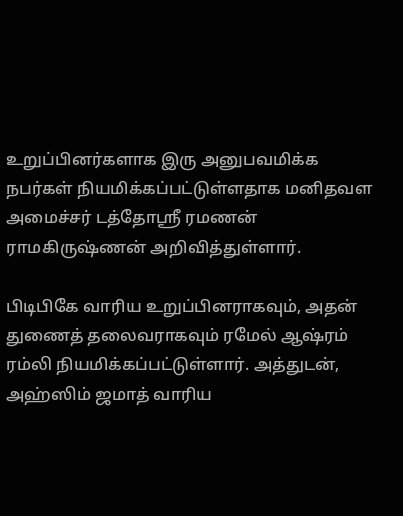உறுப்பினர்களாக இரு அனுபவமிக்க நபர்கள் நியமிக்கப்பட்டுள்ளதாக மனிதவள அமைச்சர் டத்தோஸ்ரீ ரமணன் ராமகிருஷ்ணன் அறிவித்துள்ளார்.

பிடிபிகே வாரிய உறுப்பினராகவும், அதன் துணைத் தலைவராகவும் ரமேல் ஆஷ்ரம் ரம்லி நியமிக்கப்பட்டுள்ளார். அத்துடன், அஹ்ஸிம் ஜமாத் வாரிய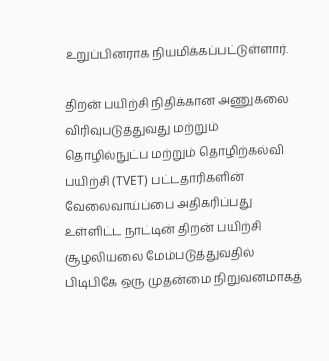உறுப்பினராக நியமிக்கப்பட்டுள்ளார்.

திறன் பயிற்சி நிதிக்கான அணுகலை விரிவுபடுத்துவது மற்றும் தொழில்நுட்ப மற்றும் தொழிற்கல்வி பயிற்சி (TVET) பட்டதாரிகளின் வேலைவாய்ப்பை அதிகரிப்பது உள்ளிட்ட நாட்டின் திறன் பயிற்சி சூழலியலை மேம்படுத்துவதில் பிடிபிகே ஒரு முதன்மை நிறுவனமாகத்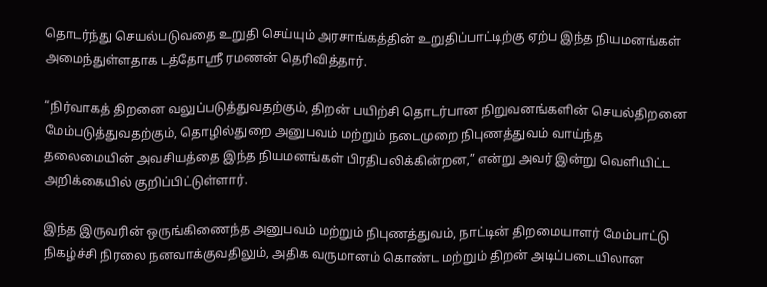தொடர்ந்து செயல்படுவதை உறுதி செய்யும் அரசாங்கத்தின் உறுதிப்பாட்டிற்கு ஏற்ப இந்த நியமனங்கள் அமைந்துள்ளதாக டத்தோஶ்ரீ ரமணன் தெரிவித்தார்.

“நிர்வாகத் திறனை வலுப்படுத்துவதற்கும், திறன் பயிற்சி தொடர்பான நிறுவனங்களின் செயல்திறனை மேம்படுத்துவதற்கும், தொழில்துறை அனுபவம் மற்றும் நடைமுறை நிபுணத்துவம் வாய்ந்த தலைமையின் அவசியத்தை இந்த நியமனங்கள் பிரதிபலிக்கின்றன,” என்று அவர் இன்று வெளியிட்ட அறிக்கையில் குறிப்பிட்டுள்ளார்.

இந்த இருவரின் ஒருங்கிணைந்த அனுபவம் மற்றும் நிபுணத்துவம், நாட்டின் திறமையாளர் மேம்பாட்டு நிகழ்ச்சி நிரலை நனவாக்குவதிலும், அதிக வருமானம் கொண்ட மற்றும் திறன் அடிப்படையிலான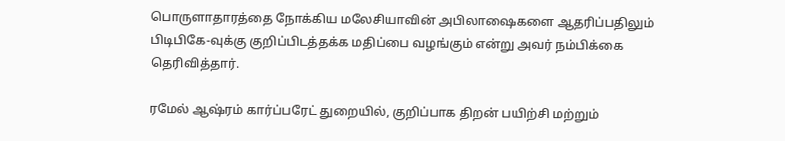பொருளாதாரத்தை நோக்கிய மலேசியாவின் அபிலாஷைகளை ஆதரிப்பதிலும் பிடிபிகே-வுக்கு குறிப்பிடத்தக்க மதிப்பை வழங்கும் என்று அவர் நம்பிக்கை தெரிவித்தார்.

ரமேல் ஆஷ்ரம் கார்ப்பரேட் துறையில், குறிப்பாக திறன் பயிற்சி மற்றும்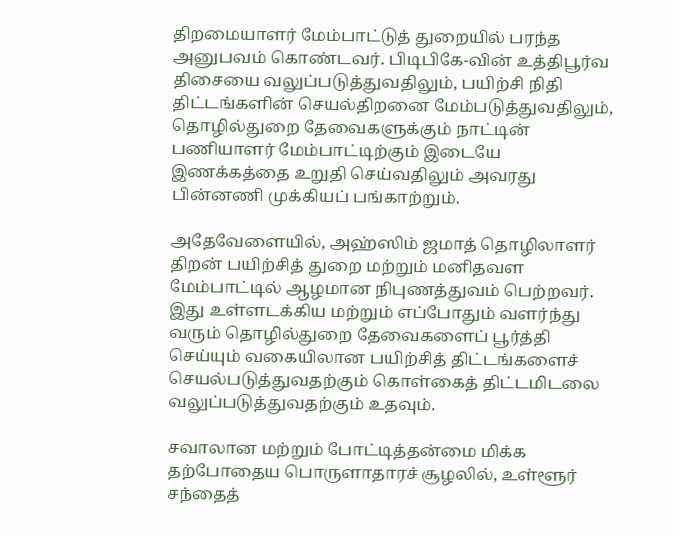திறமையாளர் மேம்பாட்டுத் துறையில் பரந்த அனுபவம் கொண்டவர். பிடிபிகே-வின் உத்திபூர்வ திசையை வலுப்படுத்துவதிலும், பயிற்சி நிதி திட்டங்களின் செயல்திறனை மேம்படுத்துவதிலும், தொழில்துறை தேவைகளுக்கும் நாட்டின் பணியாளர் மேம்பாட்டிற்கும் இடையே இணக்கத்தை உறுதி செய்வதிலும் அவரது பின்னணி முக்கியப் பங்காற்றும்.

அதேவேளையில், அஹ்ஸிம் ஜமாத் தொழிலாளர் திறன் பயிற்சித் துறை மற்றும் மனிதவள மேம்பாட்டில் ஆழமான நிபுணத்துவம் பெற்றவர். இது உள்ளடக்கிய மற்றும் எப்போதும் வளர்ந்து வரும் தொழில்துறை தேவைகளைப் பூர்த்தி செய்யும் வகையிலான பயிற்சித் திட்டங்களைச் செயல்படுத்துவதற்கும் கொள்கைத் திட்டமிடலை வலுப்படுத்துவதற்கும் உதவும்.

சவாலான மற்றும் போட்டித்தன்மை மிக்க தற்போதைய பொருளாதாரச் சூழலில், உள்ளூர் சந்தைத்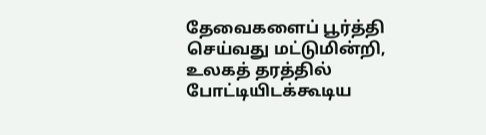தேவைகளைப் பூர்த்தி செய்வது மட்டுமின்றி, உலகத் தரத்தில் போட்டியிடக்கூடிய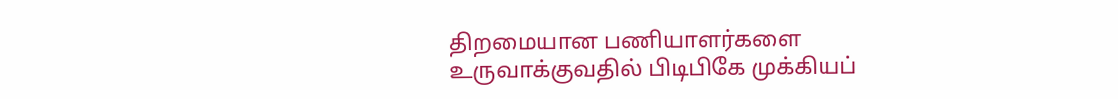திறமையான பணியாளர்களை உருவாக்குவதில் பிடிபிகே முக்கியப்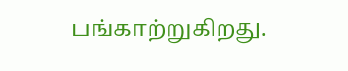பங்காற்றுகிறது.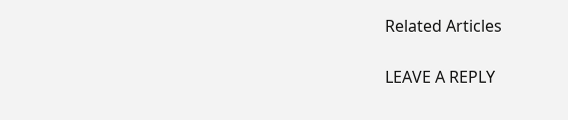Related Articles

LEAVE A REPLY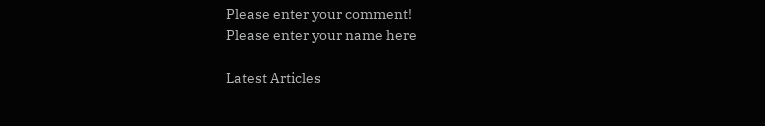Please enter your comment!
Please enter your name here

Latest Articles